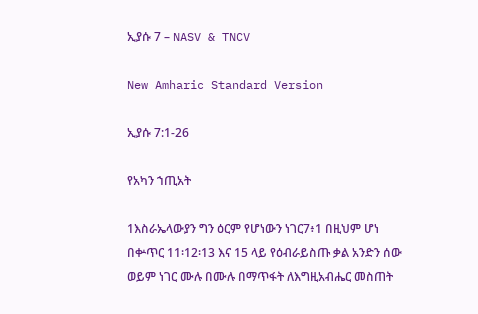ኢያሱ 7 – NASV & TNCV

New Amharic Standard Version

ኢያሱ 7:1-26

የአካን ኀጢአት

1እስራኤላውያን ግን ዕርም የሆነውን ነገር7፥1 በዚህም ሆነ በቍጥር 11፡12፡13 እና 15 ላይ የዕብራይስጡ ቃል አንድን ሰው ወይም ነገር ሙሉ በሙሉ በማጥፋት ለእግዚአብሔር መስጠት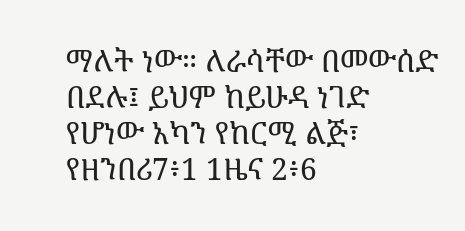ማለት ነው። ለራሳቸው በመውሰድ በደሉ፤ ይህም ከይሁዳ ነገድ የሆነው አካን የከርሚ ልጅ፣ የዘንበሪ7፥1 1ዜና 2፥6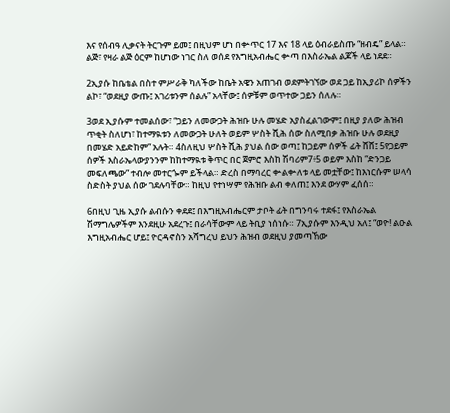እና የሰብዓ ሊቃናት ትርጉም ይመ፤ በዚህም ሆነ በቍጥር 17 እና 18 ላይ ዕብራይስጡ “ዘብዴ” ይላል። ልጅ፣ የዛራ ልጅ ዕርም ከሆነው ነገር ስለ ወሰደ የእግዚአብሔር ቍጣ በእስራኤል ልጆች ላይ ነደደ።

2ኢያሱ ከቤቴል በስተ ምሥራቅ ካለችው ከቤት አዌን አጠገብ ወደምትገኘው ወደ ጋይ ከኢያሪኮ ሰዎችን ልኮ፣ “ወደዚያ ውጡ፤ አገሪቱንም ሰልሉ” አላቸው፤ ሰዎቹም ወጥተው ጋይን ሰለሉ።

3ወደ ኢያሱም ተመልሰው፣ “ጋይን ለመውጋት ሕዝቡ ሁሉ መሄድ አያስፈልገውም፤ በዚያ ያለው ሕዝብ ጥቂት ስለሆነ፣ ከተማዪቱን ለመውጋት ሁለት ወይም ሦስት ሺሕ ሰው ስለሚበቃ ሕዝቡ ሁሉ ወደዚያ በመሄድ አይድከም” አሉት። 4ስለዚህ ሦስት ሺሕ ያህል ሰው ወጣ፤ ከጋይም ሰዎች ፊት ሸሸ፤ 5የጋይም ሰዎች እስራኤላውያንንም ከከተማዪቱ ቅጥር በር ጀምሮ እስከ ሽባሪም7፥5 ወይም እስከ “ድንጋይ መፍለጫው” ተብሎ መተርጐም ይችላል። ድረስ በማባረር ቍልቍለቱ ላይ መቷቸው፤ ከእነርሱም ሠላሳ ስድስት ያህል ሰው ገደሉባቸው። ከዚህ የተነሣም የሕዝቡ ልብ ቀለጠ፤ እንደ ውሃም ፈሰሰ።

6በዚህ ጊዜ ኢያሱ ልብሱን ቀደደ፤ በእግዚአብሔርም ታቦት ፊት በግንባሩ ተደፋ፤ የእስራኤል ሽማግሌዎችም እንደዚሁ አደረጉ፤ በራሳቸውም ላይ ትቢያ ነሰነሱ። 7ኢያሱም እንዲህ አለ፤ “ወዮ! ልዑል እግዚአብሔር ሆይ፤ ዮርዳኖስን አሻግረህ ይህን ሕዝብ ወደዚህ ያመጣኸው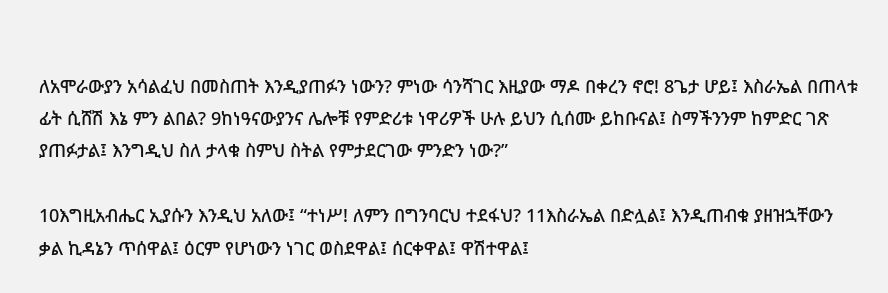ለአሞራውያን አሳልፈህ በመስጠት እንዲያጠፉን ነውን? ምነው ሳንሻገር እዚያው ማዶ በቀረን ኖሮ! 8ጌታ ሆይ፤ እስራኤል በጠላቱ ፊት ሲሸሽ እኔ ምን ልበል? 9ከነዓናውያንና ሌሎቹ የምድሪቱ ነዋሪዎች ሁሉ ይህን ሲሰሙ ይከቡናል፤ ስማችንንም ከምድር ገጽ ያጠፉታል፤ እንግዲህ ስለ ታላቁ ስምህ ስትል የምታደርገው ምንድን ነው?”

10እግዚአብሔር ኢያሱን እንዲህ አለው፤ “ተነሥ! ለምን በግንባርህ ተደፋህ? 11እስራኤል በድሏል፤ እንዲጠብቁ ያዘዝኋቸውን ቃል ኪዳኔን ጥሰዋል፤ ዕርም የሆነውን ነገር ወስደዋል፤ ሰርቀዋል፤ ዋሽተዋል፤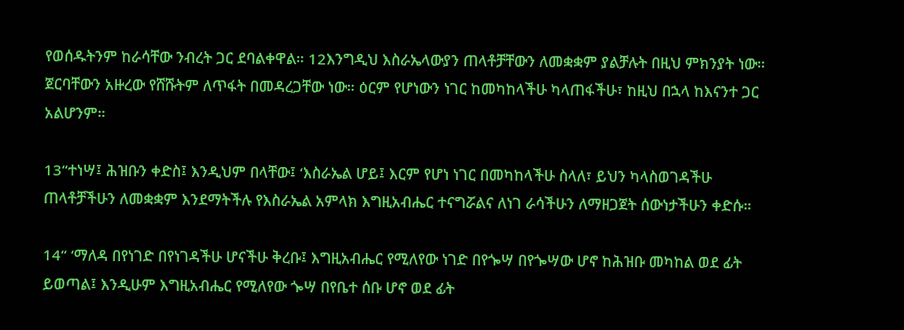የወሰዱትንም ከራሳቸው ንብረት ጋር ደባልቀዋል። 12እንግዲህ እስራኤላውያን ጠላቶቻቸውን ለመቋቋም ያልቻሉት በዚህ ምክንያት ነው። ጀርባቸውን አዙረው የሸሹትም ለጥፋት በመዳረጋቸው ነው። ዕርም የሆነውን ነገር ከመካከላችሁ ካላጠፋችሁ፣ ከዚህ በኋላ ከእናንተ ጋር አልሆንም።

13“ተነሣ፤ ሕዝቡን ቀድስ፤ እንዲህም በላቸው፤ ‘እስራኤል ሆይ፤ እርም የሆነ ነገር በመካከላችሁ ስላለ፣ ይህን ካላስወገዳችሁ ጠላቶቻችሁን ለመቋቋም እንደማትችሉ የእስራኤል አምላክ እግዚአብሔር ተናግሯልና ለነገ ራሳችሁን ለማዘጋጀት ሰውነታችሁን ቀድሱ።

14“ ‘ማለዳ በየነገድ በየነገዳችሁ ሆናችሁ ቅረቡ፤ እግዚአብሔር የሚለየው ነገድ በየጐሣ በየጐሣው ሆኖ ከሕዝቡ መካከል ወደ ፊት ይወጣል፤ እንዲሁም እግዚአብሔር የሚለየው ጐሣ በየቤተ ሰቡ ሆኖ ወደ ፊት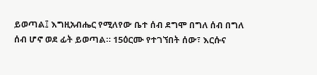ይወጣል፤ እግዚአብሔር የሚለየው ቤተ ሰብ ደግሞ በግለ ሰብ በግለ ሰብ ሆኖ ወደ ፊት ይወጣል። 15ዕርሙ የተገኘበት ሰው፣ እርሱና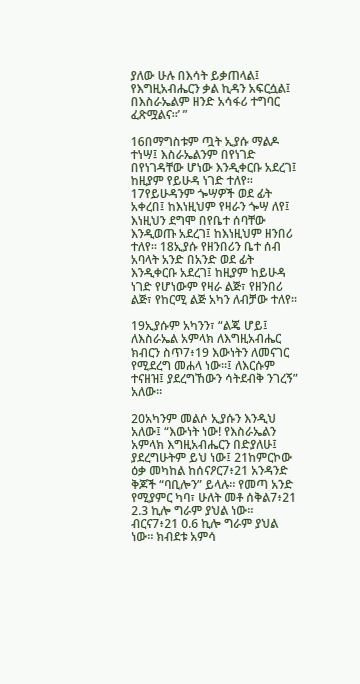ያለው ሁሉ በእሳት ይቃጠላል፤ የእግዚአብሔርን ቃል ኪዳን አፍርሷል፤ በእስራኤልም ዘንድ አሳፋሪ ተግባር ፈጽሟልና።’ ”

16በማግስቱም ጧት ኢያሱ ማልዶ ተነሣ፤ እስራኤልንም በየነገድ በየነገዳቸው ሆነው እንዲቀርቡ አደረገ፤ ከዚያም የይሁዳ ነገድ ተለየ። 17የይሁዳንም ጐሣዎች ወደ ፊት አቀረበ፤ ከእነዚህም የዛራን ጐሣ ለየ፤ እነዚህን ደግሞ በየቤተ ሰባቸው እንዲወጡ አደረገ፤ ከእነዚህም ዘንበሪ ተለየ። 18ኢያሱ የዘንበሪን ቤተ ሰብ አባላት አንድ በአንድ ወደ ፊት እንዲቀርቡ አደረገ፤ ከዚያም ከይሁዳ ነገድ የሆነውም የዛራ ልጅ፣ የዘንበሪ ልጅ፣ የከርሚ ልጅ አካን ለብቻው ተለየ።

19ኢያሱም አካንን፣ “ልጄ ሆይ፤ ለእስራኤል አምላክ ለእግዚአብሔር ክብርን ስጥ7፥19 እውነትን ለመናገር የሚደረግ መሐላ ነው።፤ ለእርሱም ተናዘዝ፤ ያደረግኸውን ሳትደብቅ ንገረኝ” አለው።

20አካንም መልሶ ኢያሱን እንዲህ አለው፤ “እውነት ነው! የእስራኤልን አምላክ እግዚአብሔርን በድያለሁ፤ ያደረግሁትም ይህ ነው፤ 21ከምርኮው ዕቃ መካከል ከሰናዖር7፥21 አንዳንድ ቅጆች “ባቢሎን” ይላሉ። የመጣ አንድ የሚያምር ካባ፣ ሁለት መቶ ሰቅል7፥21 2.3 ኪሎ ግራም ያህል ነው። ብርና7፥21 0.6 ኪሎ ግራም ያህል ነው። ክብደቱ አምሳ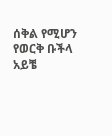ሰቅል የሚሆን የወርቅ ቡችላ አይቼ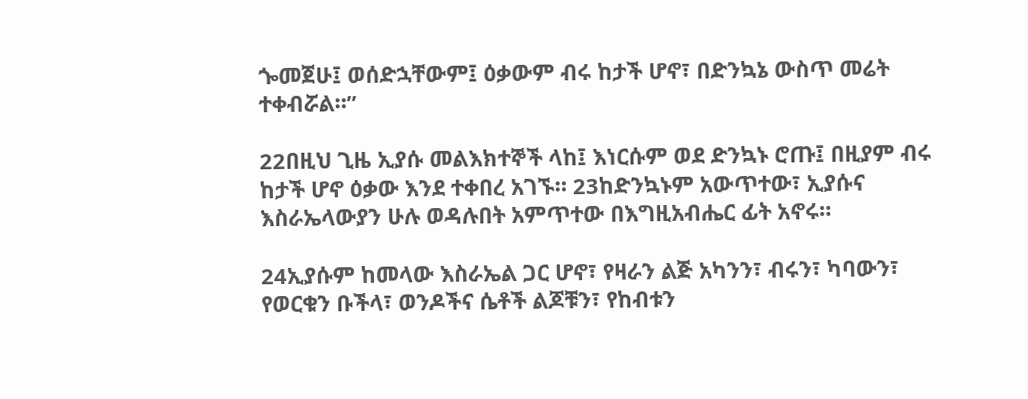ጐመጀሁ፤ ወሰድኋቸውም፤ ዕቃውም ብሩ ከታች ሆኖ፣ በድንኳኔ ውስጥ መሬት ተቀብሯል።”

22በዚህ ጊዜ ኢያሱ መልእክተኞች ላከ፤ እነርሱም ወደ ድንኳኑ ሮጡ፤ በዚያም ብሩ ከታች ሆኖ ዕቃው እንደ ተቀበረ አገኙ። 23ከድንኳኑም አውጥተው፣ ኢያሱና እስራኤላውያን ሁሉ ወዳሉበት አምጥተው በእግዚአብሔር ፊት አኖሩ።

24ኢያሱም ከመላው እስራኤል ጋር ሆኖ፣ የዛራን ልጅ አካንን፣ ብሩን፣ ካባውን፣ የወርቁን ቡችላ፣ ወንዶችና ሴቶች ልጆቹን፣ የከብቱን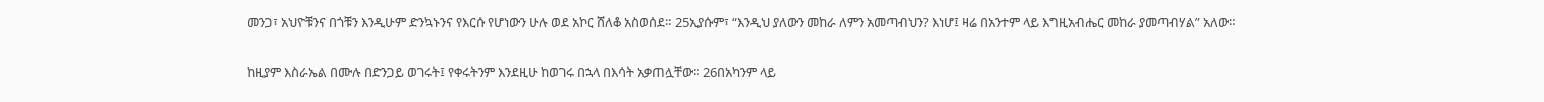መንጋ፣ አህዮቹንና በጎቹን እንዲሁም ድንኳኑንና የእርሱ የሆነውን ሁሉ ወደ አኮር ሸለቆ አስወሰደ። 25ኢያሱም፣ “እንዲህ ያለውን መከራ ለምን አመጣብህን? እነሆ፤ ዛሬ በአንተም ላይ እግዚአብሔር መከራ ያመጣብሃል” አለው።

ከዚያም እስራኤል በሙሉ በድንጋይ ወገሩት፤ የቀሩትንም እንደዚሁ ከወገሩ በኋላ በእሳት አቃጠሏቸው። 26በአካንም ላይ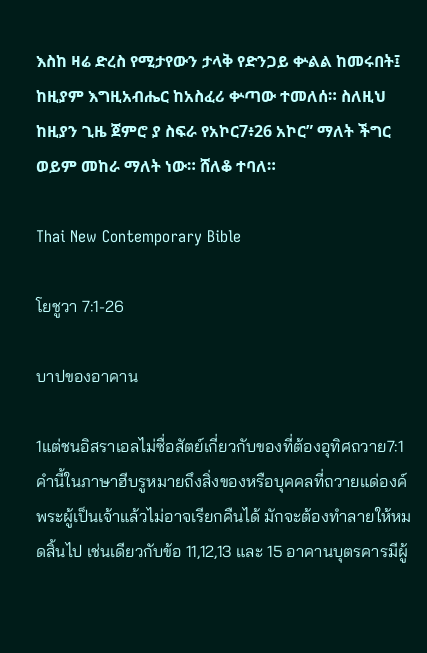እስከ ዛሬ ድረስ የሚታየውን ታላቅ የድንጋይ ቍልል ከመሩበት፤ ከዚያም እግዚአብሔር ከአስፈሪ ቍጣው ተመለሰ። ስለዚህ ከዚያን ጊዜ ጀምሮ ያ ስፍራ የአኮር7፥26 አኮር” ማለት ችግር ወይም መከራ ማለት ነው። ሸለቆ ተባለ።

Thai New Contemporary Bible

โยชูวา 7:1-26

บาปของอาคาน

1แต่ชนอิสราเอลไม่ซื่อสัตย์เกี่ยวกับของที่ต้องอุทิศถวาย7:1 คำนี้ในภาษาฮีบรูหมายถึงสิ่งของหรือบุคคลที่ถวายแด่องค์พระผู้เป็นเจ้าแล้วไม่อาจเรียกคืนได้ มักจะต้องทำลายให้หมดสิ้นไป เช่นเดียวกับข้อ 11,12,13 และ 15 อาคานบุตรคารมีผู้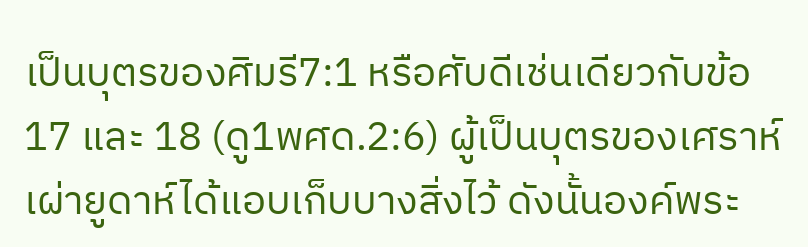เป็นบุตรของศิมรี7:1 หรือศับดีเช่นเดียวกับข้อ 17 และ 18 (ดู1พศด.2:6) ผู้เป็นบุตรของเศราห์เผ่ายูดาห์ได้แอบเก็บบางสิ่งไว้ ดังนั้นองค์พระ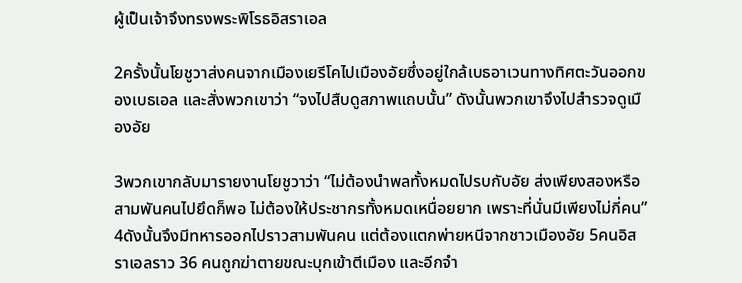ผู้เป็นเจ้าจึงทรงพระพิโรธอิสราเอล

2ครั้งนั้นโยชูวาส่งคนจากเมืองเยรีโคไปเมืองอัยซึ่งอยู่ใกล้เบธอาเวนทางทิศตะวันออกของเบธเอล และสั่งพวกเขาว่า “จงไปสืบดูสภาพแถบนั้น” ดังนั้นพวกเขาจึงไปสำรวจดูเมืองอัย

3พวกเขากลับมารายงานโยชูวาว่า “ไม่ต้องนำพลทั้งหมดไปรบกับอัย ส่งเพียงสองหรือสามพันคนไปยึดก็พอ ไม่ต้องให้ประชากรทั้งหมดเหนื่อยยาก เพราะที่นั่นมีเพียงไม่กี่คน” 4ดังนั้นจึงมีทหารออกไปราวสามพันคน แต่ต้องแตกพ่ายหนีจากชาวเมืองอัย 5คนอิสราเอลราว 36 คนถูกฆ่าตายขณะบุกเข้าตีเมือง และอีกจำ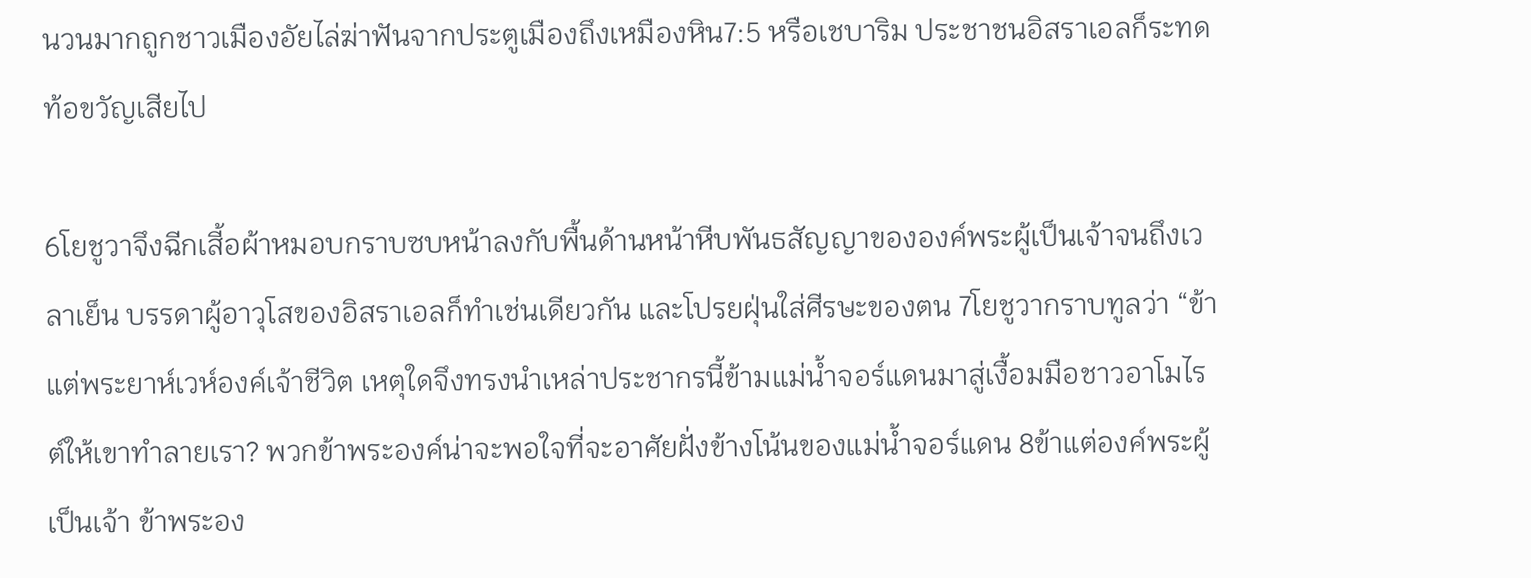นวนมากถูกชาวเมืองอัยไล่ฆ่าฟันจากประตูเมืองถึงเหมืองหิน7:5 หรือเชบาริม ประชาชนอิสราเอลก็ระทดท้อขวัญเสียไป

6โยชูวาจึงฉีกเสี้อผ้าหมอบกราบซบหน้าลงกับพื้นด้านหน้าหีบพันธสัญญาขององค์พระผู้เป็นเจ้าจนถึงเวลาเย็น บรรดาผู้อาวุโสของอิสราเอลก็ทำเช่นเดียวกัน และโปรยฝุ่นใส่ศีรษะของตน 7โยชูวากราบทูลว่า “ข้าแต่พระยาห์เวห์องค์เจ้าชีวิต เหตุใดจึงทรงนำเหล่าประชากรนี้ข้ามแม่น้ำจอร์แดนมาสู่เงื้อมมือชาวอาโมไรต์ให้เขาทำลายเรา? พวกข้าพระองค์น่าจะพอใจที่จะอาศัยฝั่งข้างโน้นของแม่น้ำจอร์แดน 8ข้าแต่องค์พระผู้เป็นเจ้า ข้าพระอง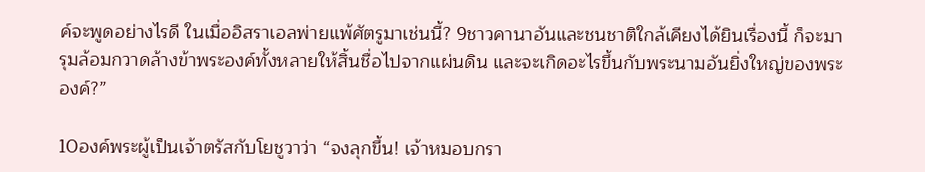ค์จะพูดอย่างไรดี ในเมื่ออิสราเอลพ่ายแพ้ศัตรูมาเช่นนี้? 9ชาวคานาอันและชนชาติใกล้เคียงได้ยินเรื่องนี้ ก็จะมารุมล้อมกวาดล้างข้าพระองค์ทั้งหลายให้สิ้นชื่อไปจากแผ่นดิน และจะเกิดอะไรขึ้นกับพระนามอันยิ่งใหญ่ของพระองค์?”

10องค์พระผู้เป็นเจ้าตรัสกับโยชูวาว่า “จงลุกขึ้น! เจ้าหมอบกรา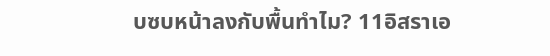บซบหน้าลงกับพื้นทำไม? 11อิสราเอ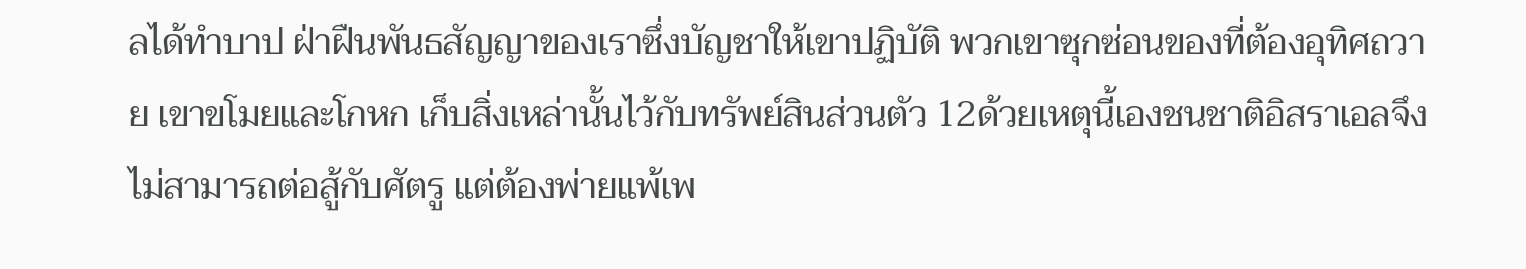ลได้ทำบาป ฝ่าฝืนพันธสัญญาของเราซึ่งบัญชาให้เขาปฏิบัติ พวกเขาซุกซ่อนของที่ต้องอุทิศถวาย เขาขโมยและโกหก เก็บสิ่งเหล่านั้นไว้กับทรัพย์สินส่วนตัว 12ด้วยเหตุนี้เองชนชาติอิสราเอลจึงไม่สามารถต่อสู้กับศัตรู แต่ต้องพ่ายแพ้เพ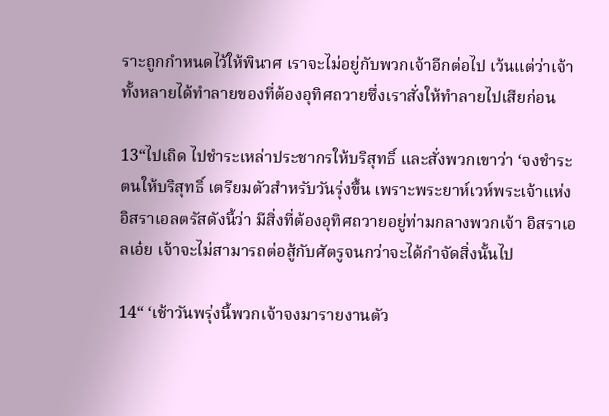ราะถูกกำหนดไว้ให้พินาศ เราจะไม่อยู่กับพวกเจ้าอีกต่อไป เว้นแต่ว่าเจ้าทั้งหลายได้ทำลายของที่ต้องอุทิศถวายซึ่งเราสั่งให้ทำลายไปเสียก่อน

13“ไปเถิด ไปชำระเหล่าประชากรให้บริสุทธิ์ และสั่งพวกเขาว่า ‘จงชำระตนให้บริสุทธิ์ เตรียมตัวสำหรับวันรุ่งขึ้น เพราะพระยาห์เวห์พระเจ้าแห่งอิสราเอลตรัสดังนี้ว่า มีสิ่งที่ต้องอุทิศถวายอยู่ท่ามกลางพวกเจ้า อิสราเอลเอ๋ย เจ้าจะไม่สามารถต่อสู้กับศัตรูจนกว่าจะได้กำจัดสิ่งนั้นไป

14“ ‘เช้าวันพรุ่งนี้พวกเจ้าจงมารายงานตัว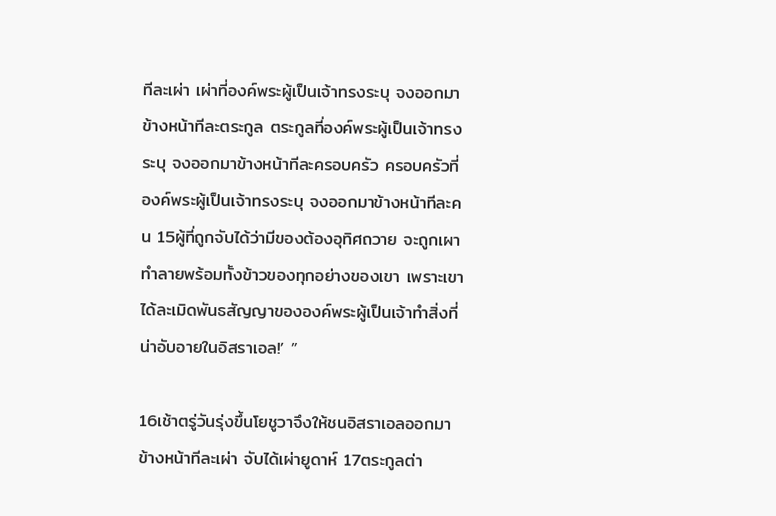ทีละเผ่า เผ่าที่องค์พระผู้เป็นเจ้าทรงระบุ จงออกมาข้างหน้าทีละตระกูล ตระกูลที่องค์พระผู้เป็นเจ้าทรงระบุ จงออกมาข้างหน้าทีละครอบครัว ครอบครัวที่องค์พระผู้เป็นเจ้าทรงระบุ จงออกมาข้างหน้าทีละคน 15ผู้ที่ถูกจับได้ว่ามีของต้องอุทิศถวาย จะถูกเผาทำลายพร้อมทั้งข้าวของทุกอย่างของเขา เพราะเขาได้ละเมิดพันธสัญญาขององค์พระผู้เป็นเจ้าทำสิ่งที่น่าอับอายในอิสราเอล!’ ”

16เช้าตรู่วันรุ่งขึ้นโยชูวาจึงให้ชนอิสราเอลออกมาข้างหน้าทีละเผ่า จับได้เผ่ายูดาห์ 17ตระกูลต่า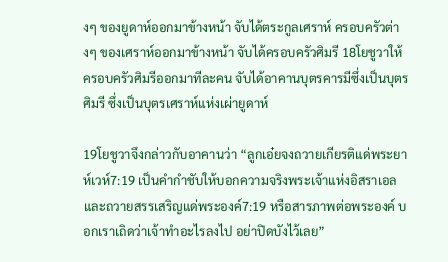งๆ ของยูดาห์ออกมาข้างหน้า จับได้ตระกูลเศราห์ ครอบครัวต่างๆ ของเศราห์ออกมาข้างหน้า จับได้ครอบครัวศิมรี 18โยชูวาให้ครอบครัวศิมรีออกมาทีละคน จับได้อาคานบุตรคารมีซึ่งเป็นบุตรศิมรี ซึ่งเป็นบุตรเศราห์แห่งเผ่ายูดาห์

19โยชูวาจึงกล่าวกับอาคานว่า “ลูกเอ๋ยจงถวายเกียรติแด่พระยาห์เวห์7:19 เป็นคำกำชับให้บอกความจริงพระเจ้าแห่งอิสราเอล และถวายสรรเสริญแด่พระองค์7:19 หรือสารภาพต่อพระองค์ บอกเราเถิดว่าเจ้าทำอะไรลงไป อย่าปิดบังไว้เลย”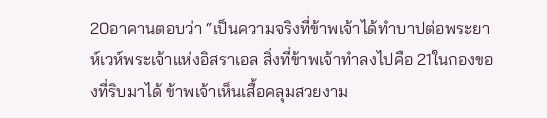20อาคานตอบว่า “เป็นความจริงที่ข้าพเจ้าได้ทำบาปต่อพระยาห์เวห์พระเจ้าแห่งอิสราเอล สิ่งที่ข้าพเจ้าทำลงไปคือ 21ในกองของที่ริบมาได้ ข้าพเจ้าเห็นเสื้อคลุมสวยงาม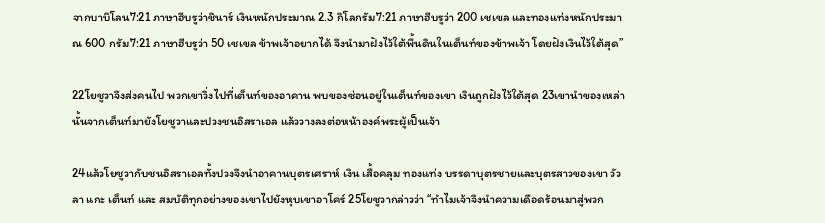จากบาบิโลน7:21 ภาษาฮีบรูว่าชินาร์ เงินหนักประมาณ 2.3 กิโลกรัม7:21 ภาษาฮีบรูว่า 200 เชเขล และทองแท่งหนักประมาณ 600 กรัม7:21 ภาษาฮีบรูว่า 50 เชเขล ข้าพเจ้าอยากได้ จึงนำมาฝังไว้ใต้พื้นดินในเต็นท์ของข้าพเจ้า โดยฝังเงินไว้ใต้สุด”

22โยชูวาจึงส่งคนไป พวกเขาวิ่งไปที่เต็นท์ของอาคาน พบของซ่อนอยู่ในเต็นท์ของเขา เงินถูกฝังไว้ใต้สุด 23เขานำของเหล่านั้นจากเต็นท์มายังโยชูวาและปวงชนอิสราเอล แล้ววางลงต่อหน้าองค์พระผู้เป็นเจ้า

24แล้วโยชูวากับชนอิสราเอลทั้งปวงจึงนำอาคานบุตรเศราห์ เงิน เสื้อคลุม ทองแท่ง บรรดาบุตรชายและบุตรสาวของเขา วัว ลา แกะ เต็นท์ และ สมบัติทุกอย่างของเขาไปยังหุบเขาอาโคร์ 25โยชูวากล่าวว่า “ทำไมเจ้าจึงนำความเดือดร้อนมาสู่พวก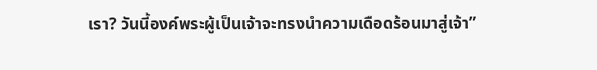เรา? วันนี้องค์พระผู้เป็นเจ้าจะทรงนำความเดือดร้อนมาสู่เจ้า”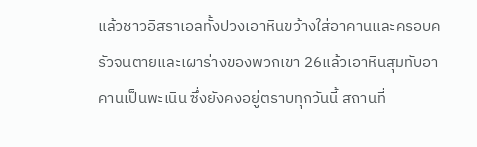แล้วชาวอิสราเอลทั้งปวงเอาหินขว้างใส่อาคานและครอบครัวจนตายและเผาร่างของพวกเขา 26แล้วเอาหินสุมทับอาคานเป็นพะเนิน ซึ่งยังคงอยู่ตราบทุกวันนี้ สถานที่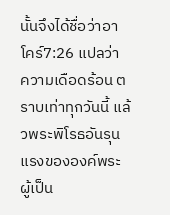นั้นจึงได้ชื่อว่าอาโคร์7:26 แปลว่า ความเดือดร้อน ตราบเท่าทุกวันนี้ แล้วพระพิโรธอันรุนแรงขององค์พระผู้เป็น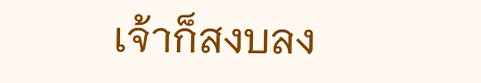เจ้าก็สงบลง